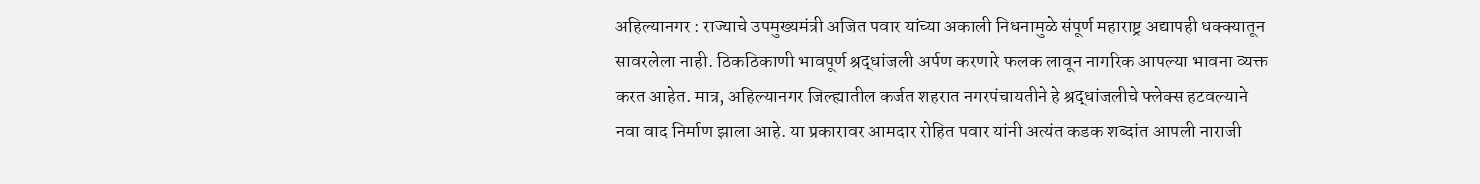अहिल्यानगर : राज्याचे उपमुख्यमंत्री अजित पवार यांच्या अकाली निधनामुळे संपूर्ण महाराष्ट्र अद्यापही धक्क्यातून सावरलेला नाही. ठिकठिकाणी भावपूर्ण श्रद्धांजली अर्पण करणारे फलक लावून नागरिक आपल्या भावना व्यक्त करत आहेत. मात्र, अहिल्यानगर जिल्ह्यातील कर्जत शहरात नगरपंचायतीने हे श्रद्धांजलीचे फ्लेक्स हटवल्याने नवा वाद निर्माण झाला आहे. या प्रकारावर आमदार रोहित पवार यांनी अत्यंत कडक शब्दांत आपली नाराजी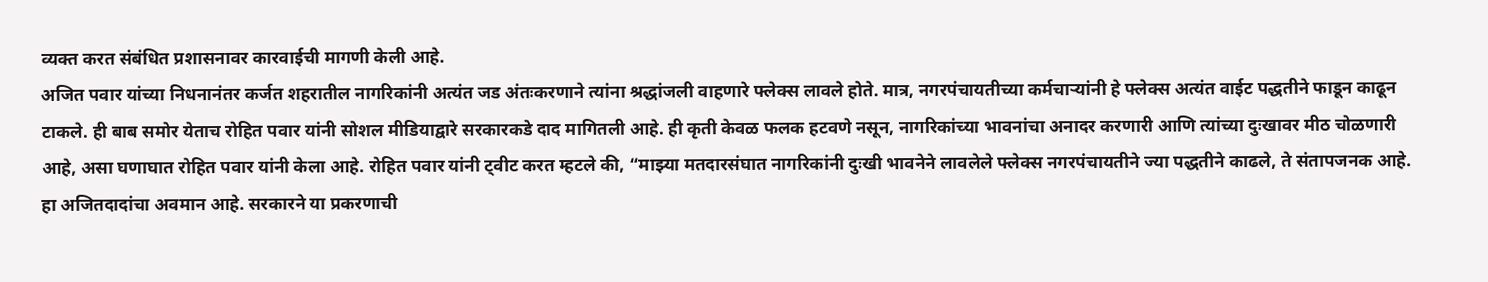व्यक्त करत संबंधित प्रशासनावर कारवाईची मागणी केली आहे.
अजित पवार यांच्या निधनानंतर कर्जत शहरातील नागरिकांनी अत्यंत जड अंतःकरणाने त्यांना श्रद्धांजली वाहणारे फ्लेक्स लावले होते. मात्र, नगरपंचायतीच्या कर्मचाऱ्यांनी हे फ्लेक्स अत्यंत वाईट पद्धतीने फाडून काढून टाकले. ही बाब समोर येताच रोहित पवार यांनी सोशल मीडियाद्वारे सरकारकडे दाद मागितली आहे. ही कृती केवळ फलक हटवणे नसून, नागरिकांच्या भावनांचा अनादर करणारी आणि त्यांच्या दुःखावर मीठ चोळणारी आहे, असा घणाघात रोहित पवार यांनी केला आहे. रोहित पवार यांनी ट्वीट करत म्हटले की, “माझ्या मतदारसंघात नागरिकांनी दुःखी भावनेने लावलेले फ्लेक्स नगरपंचायतीने ज्या पद्धतीने काढले, ते संतापजनक आहे. हा अजितदादांचा अवमान आहे. सरकारने या प्रकरणाची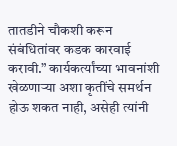तातडीने चौकशी करून संबंधितांवर कडक कारवाई करावी.” कार्यकर्त्यांच्या भावनांशी खेळणाऱ्या अशा कृतींचे समर्थन होऊ शकत नाही, असेही त्यांनी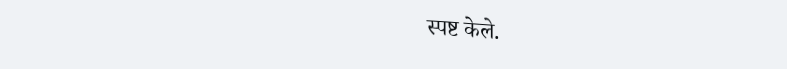स्पष्ट केले.